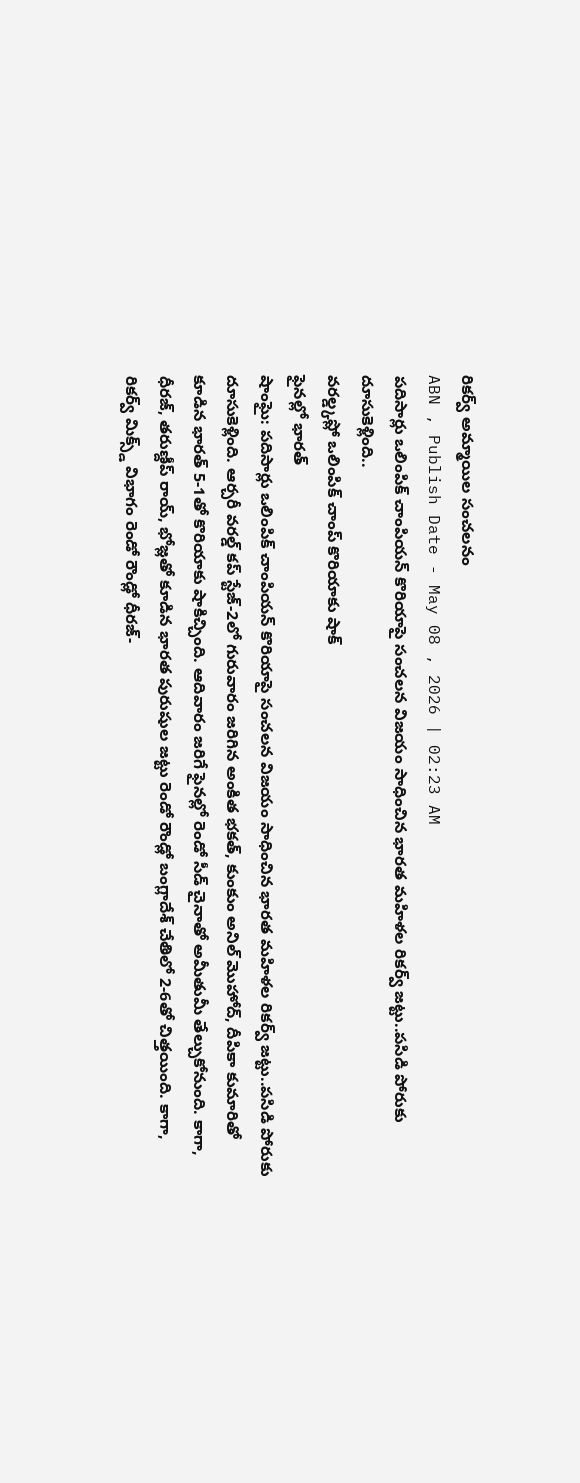రికర్వ్ అమ్మాయిల సంచలనం
ABN , Publish Date - May 08 , 2026 | 02:23 AM
పదిసార్లు ఒలింపిక్ చాంపియన్ కొరియాపై సంచలన విజయం సాధించిన భారత మహిళల రికర్వ్ జట్టు..పసిడి పోరుకు దూసుకెళ్లింది..
వరల్డ్కప్లో ఒలింపిక్ చాంప్ కొరియాకు షాక్
ఫైనల్లో భారత్
షాంఘై: పదిసార్లు ఒలింపిక్ చాంపియన్ కొరియాపై సంచలన విజయం సాధించిన భారత మహిళల రికర్వ్ జట్టు..పసిడి పోరుకు దూసుకెళ్లింది. ఆర్చరీ వరల్డ్ కప్ స్టేజ్-2లో గురువారం జరిగిన అంకిత భకత్, కుంకుం అనిల్ మొహోద్, దీపికా కుమారితో కూడిన భారత్ 5-1తో కొరియాకు షాకిచ్చింది. ఆదివారం జరిగే ఫైనల్లో రెండో సీడ్ చైనాతో అమీతుమీ తేల్చుకోనుంది. కాగా, ధీరజ్, తరుణ్దీప్ రాయ్, భోజ్లతో కూడిన భారత పురుషుల జట్టు రెండో రౌండ్లో బంగ్లాదేశ్ చేతిలో 2-6తో చిత్తయింది. కాగా, రికర్వ్ మిక్స్డ్ విభాగం రెండో రౌండ్లో ధీరజ్-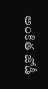అంకిత జోడీ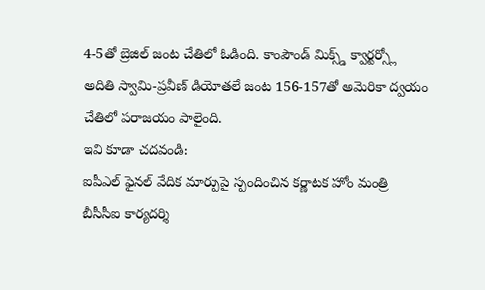4-5తో బ్రెజిల్ జంట చేతిలో ఓడింది. కాంపౌండ్ మిక్స్డ్ క్వార్టర్స్లో అదితి స్వామి-ప్రవీణ్ డియోతలే జంట 156-157తో అమెరికా ద్వయం చేతిలో పరాజయం పాలైంది.
ఇవి కూడా చదవండి:
ఐపీఎల్ ఫైనల్ వేదిక మార్పుపై స్పందించిన కర్ణాటక హోం మంత్రి
బీసీసీఐ కార్యదర్శి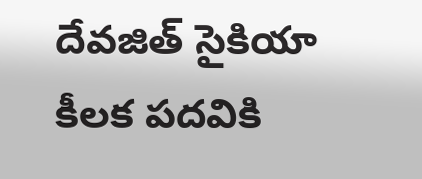దేవజిత్ సైకియా కీలక పదవికి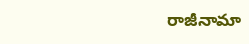రాజీనామా